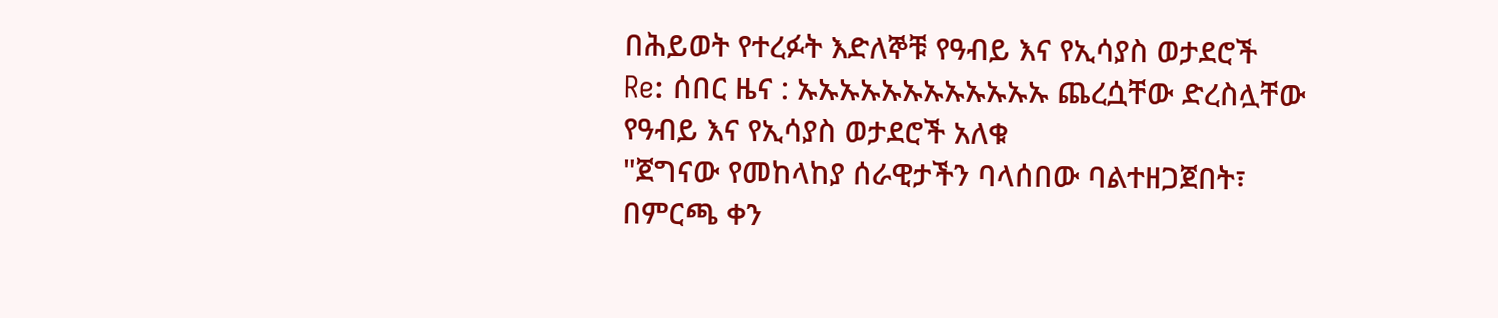በሕይወት የተረፉት እድለኞቹ የዓብይ እና የኢሳያስ ወታደሮች
Re: ሰበር ዜና : ኡኡኡኡኡኡኡኡኡኡኡኡ ጨረሷቸው ድረስሏቸው የዓብይ እና የኢሳያስ ወታደሮች አለቁ
"ጀግናው የመከላከያ ሰራዊታችን ባላሰበው ባልተዘጋጀበት፣ በምርጫ ቀን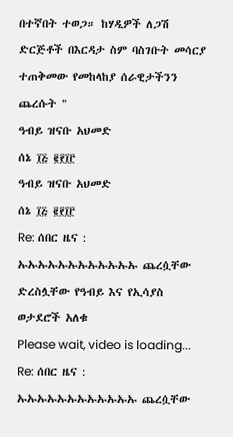በተኛበት ተወጋ። ከሃዲዎች ለጋሽ ድርጅቶች በእርዳታ ስም ባስገቡት መሳርያ ተጠቅመው የመከላከያ ሰራዊታችንን ጨረሱት "
ዓብይ ዝናቡ አህመድ
ሰኔ ፲፭ ፪፻፲፫
ዓብይ ዝናቡ አህመድ
ሰኔ ፲፭ ፪፻፲፫
Re: ሰበር ዜና : ኡኡኡኡኡኡኡኡኡኡኡኡ ጨረሷቸው ድረስሏቸው የዓብይ እና የኢሳያስ ወታደሮች አለቁ
Please wait, video is loading...
Re: ሰበር ዜና : ኡኡኡኡኡኡኡኡኡኡኡኡ ጨረሷቸው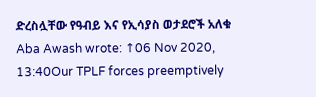ድረስሏቸው የዓብይ እና የኢሳያስ ወታደሮች አለቁ
Aba Awash wrote: ↑06 Nov 2020, 13:40Our TPLF forces preemptively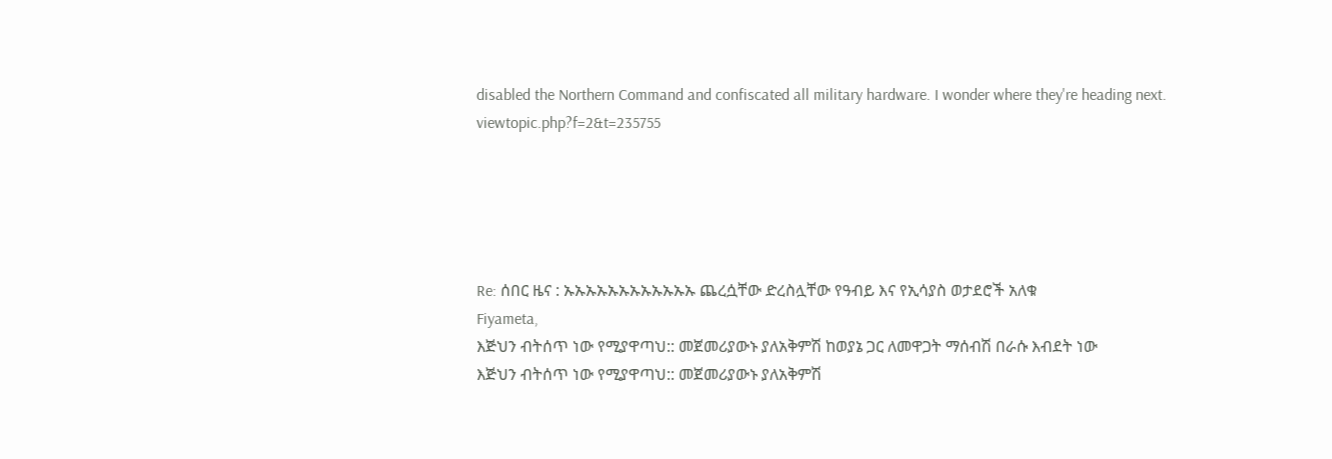disabled the Northern Command and confiscated all military hardware. I wonder where they're heading next.
viewtopic.php?f=2&t=235755





Re: ሰበር ዜና : ኡኡኡኡኡኡኡኡኡኡኡኡ ጨረሷቸው ድረስሏቸው የዓብይ እና የኢሳያስ ወታደሮች አለቁ
Fiyameta,
እጅህን ብትሰጥ ነው የሚያዋጣህ:: መጀመሪያውኑ ያለአቅምሽ ከወያኔ ጋር ለመዋጋት ማሰብሽ በራሱ እብደት ነው
እጅህን ብትሰጥ ነው የሚያዋጣህ:: መጀመሪያውኑ ያለአቅምሽ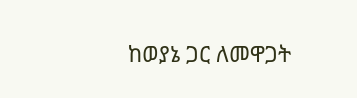ከወያኔ ጋር ለመዋጋት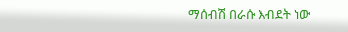ማሰብሽ በራሱ እብደት ነው